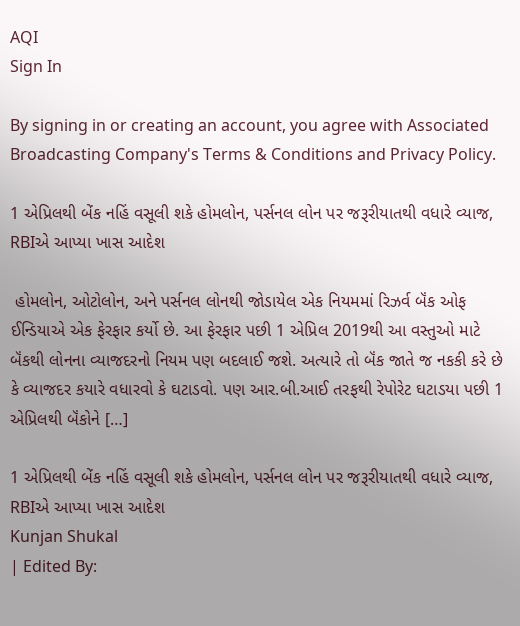AQI
Sign In

By signing in or creating an account, you agree with Associated Broadcasting Company's Terms & Conditions and Privacy Policy.

1 એપ્રિલથી બેંક નહિં વસૂલી શકે હોમલોન, પર્સનલ લોન પર જરૂરીયાતથી વધારે વ્યાજ, RBIએ આપ્યા ખાસ આદેશ

 હોમલોન, ઓટોલોન, અને પર્સનલ લોનથી જોડાયેલ એક નિયમમાં રિઝર્વ બૅંક ઓફ ઈન્ડિયાએ એક ફેરફાર કર્યો છે. આ ફેરફાર પછી 1 એપ્રિલ 2019થી આ વસ્તુઓ માટે બૅંકથી લોનના વ્યાજદરનો નિયમ પણ બદલાઈ જશે. અત્યારે તો બૅંક જાતે જ નકકી કરે છે કે વ્યાજદર કયારે વધારવો કે ઘટાડવો. પણ આર.બી.આઈ તરફથી રેપોરેટ ઘટાડયા પછી 1 એપ્રિલથી બૅંકોને […]

1 એપ્રિલથી બેંક નહિં વસૂલી શકે હોમલોન, પર્સનલ લોન પર જરૂરીયાતથી વધારે વ્યાજ, RBIએ આપ્યા ખાસ આદેશ
Kunjan Shukal
| Edited By: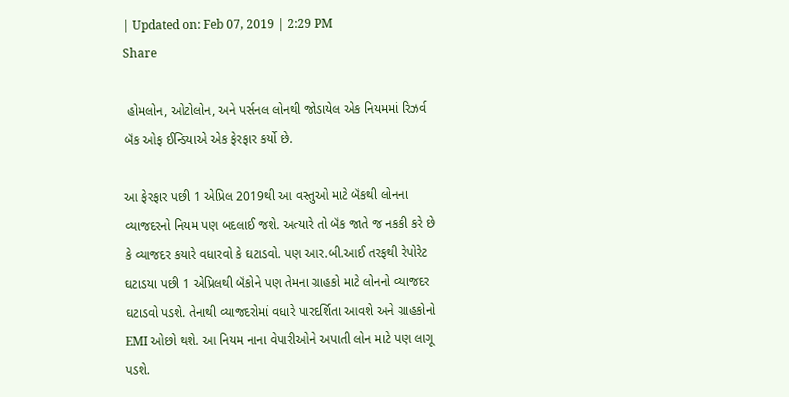| Updated on: Feb 07, 2019 | 2:29 PM
Share

 હોમલોન, ઓટોલોન, અને પર્સનલ લોનથી જોડાયેલ એક નિયમમાં રિઝર્વ બૅંક ઓફ ઈન્ડિયાએ એક ફેરફાર કર્યો છે.

આ ફેરફાર પછી 1 એપ્રિલ 2019થી આ વસ્તુઓ માટે બૅંકથી લોનના વ્યાજદરનો નિયમ પણ બદલાઈ જશે. અત્યારે તો બૅંક જાતે જ નકકી કરે છે કે વ્યાજદર કયારે વધારવો કે ઘટાડવો. પણ આર.બી.આઈ તરફથી રેપોરેટ ઘટાડયા પછી 1 એપ્રિલથી બૅંકોને પણ તેમના ગ્રાહકો માટે લોનનો વ્યાજદર ઘટાડવો પડશે. તેનાથી વ્યાજદરોમાં વધારે પારદર્શિતા આવશે અને ગ્રાહકોનો EMI ઓછો થશે. આ નિયમ નાના વેપારીઓને અપાતી લોન માટે પણ લાગૂ પડશે.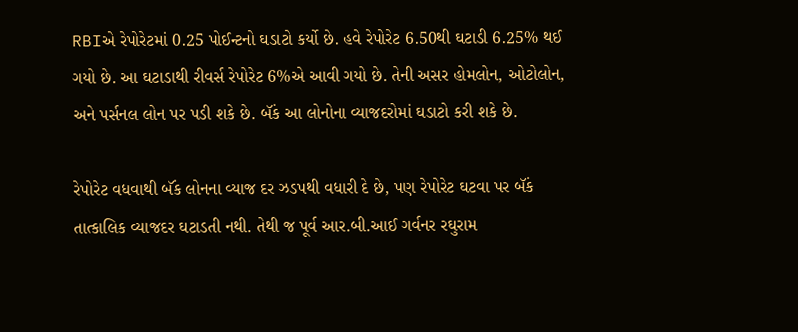RBIએ રેપોરેટમાં 0.25 પોઈન્ટનો ઘડાટો કર્યો છે. હવે રેપોરેટ 6.50થી ઘટાડી 6.25% થઈ ગયો છે. આ ઘટાડાથી રીવર્સ રેપોરેટ 6%એ આવી ગયો છે. તેની અસર હોમલોન, ઓટોલોન, અને પર્સનલ લોન પર પડી શકે છે. બૅંક આ લોનોના વ્યાજદરોમાં ઘડાટો કરી શકે છે.

રેપોરેટ વધવાથી બૅંક લોનના વ્યાજ દર ઝડપથી વધારી દે છે, પણ રેપોરેટ ઘટવા પર બૅંક તાત્કાલિક વ્યાજદર ઘટાડતી નથી. તેથી જ પૂર્વ આર.બી.આઈ ગર્વનર રઘુરામ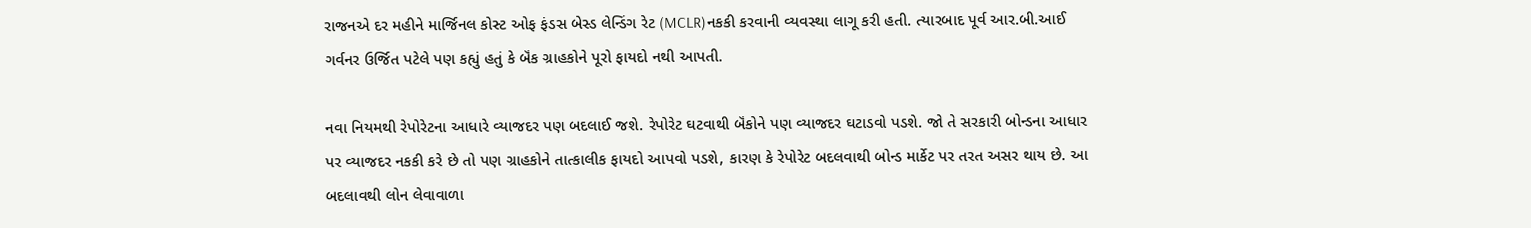રાજનએ દર મહીને માર્જિનલ કોસ્ટ ઓફ ફંડસ બેસ્ડ લેન્ડિંગ રેટ (MCLR)નકકી કરવાની વ્યવસ્થા લાગૂ કરી હતી. ત્યારબાદ પૂર્વ આર.બી.આઈ ગર્વનર ઉર્જિત પટેલે પણ કહ્યું હતું કે બૅંક ગ્રાહકોને પૂરો ફાયદો નથી આપતી.

નવા નિયમથી રેપોરેટના આધારે વ્યાજદર પણ બદલાઈ જશે. રેપોરેટ ઘટવાથી બૅંકોને પણ વ્યાજદર ઘટાડવો પડશે. જો તે સરકારી બોન્ડના આધાર પર વ્યાજદર નકકી કરે છે તો પણ ગ્રાહકોને તાત્કાલીક ફાયદો આપવો પડશે, કારણ કે રેપોરેટ બદલવાથી બોન્ડ માર્કેટ પર તરત અસર થાય છે. આ બદલાવથી લોન લેવાવાળા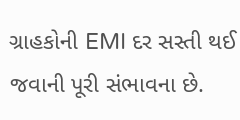ગ્રાહકોની EMI દર સસ્તી થઈ જવાની પૂરી સંભાવના છે.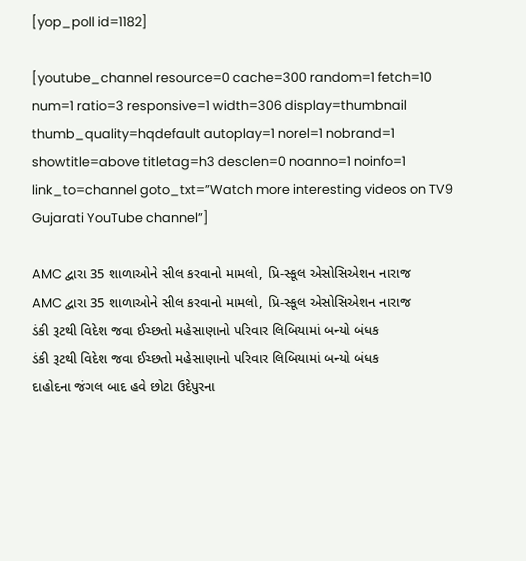[yop_poll id=1182]

[youtube_channel resource=0 cache=300 random=1 fetch=10 num=1 ratio=3 responsive=1 width=306 display=thumbnail thumb_quality=hqdefault autoplay=1 norel=1 nobrand=1 showtitle=above titletag=h3 desclen=0 noanno=1 noinfo=1 link_to=channel goto_txt=”Watch more interesting videos on TV9 Gujarati YouTube channel”]

AMC દ્વારા 35 શાળાઓને સીલ કરવાનો મામલો, પ્રિ-સ્કૂલ એસોસિએશન નારાજ
AMC દ્વારા 35 શાળાઓને સીલ કરવાનો મામલો, પ્રિ-સ્કૂલ એસોસિએશન નારાજ
ડંકી રૂટથી વિદેશ જવા ઈચ્છતો મહેસાણાનો પરિવાર લિબિયામાં બન્યો બંધક
ડંકી રૂટથી વિદેશ જવા ઈચ્છતો મહેસાણાનો પરિવાર લિબિયામાં બન્યો બંધક
દાહોદના જંગલ બાદ હવે છોટા ઉદેપુરના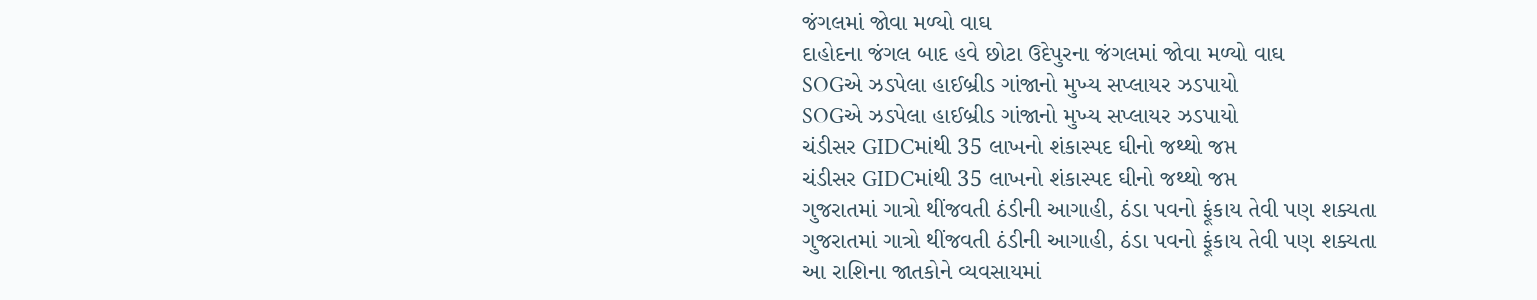જંગલમાં જોવા મળ્યો વાઘ
દાહોદના જંગલ બાદ હવે છોટા ઉદેપુરના જંગલમાં જોવા મળ્યો વાઘ
SOGએ ઝડપેલા હાઈબ્રીડ ગાંજાનો મુખ્ય સપ્લાયર ઝડપાયો
SOGએ ઝડપેલા હાઈબ્રીડ ગાંજાનો મુખ્ય સપ્લાયર ઝડપાયો
ચંડીસર GIDCમાંથી 35 લાખનો શંકાસ્પદ ઘીનો જથ્થો જપ્ત
ચંડીસર GIDCમાંથી 35 લાખનો શંકાસ્પદ ઘીનો જથ્થો જપ્ત
ગુજરાતમાં ગાત્રો થીંજવતી ઠંડીની આગાહી, ઠંડા પવનો ફૂંકાય તેવી પણ શક્યતા
ગુજરાતમાં ગાત્રો થીંજવતી ઠંડીની આગાહી, ઠંડા પવનો ફૂંકાય તેવી પણ શક્યતા
આ રાશિના જાતકોને વ્યવસાયમાં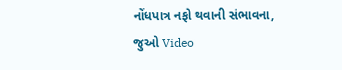નોંધપાત્ર નફો થવાની સંભાવના, જુઓ Video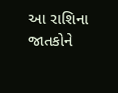આ રાશિના જાતકોને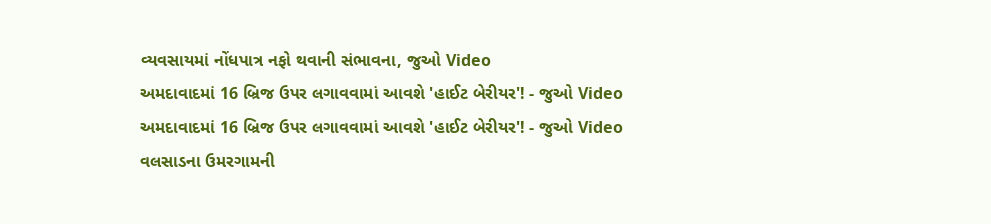વ્યવસાયમાં નોંધપાત્ર નફો થવાની સંભાવના, જુઓ Video
અમદાવાદમાં 16 બ્રિજ ઉપર લગાવવામાં આવશે 'હાઈટ બેરીયર'! - જુઓ Video
અમદાવાદમાં 16 બ્રિજ ઉપર લગાવવામાં આવશે 'હાઈટ બેરીયર'! - જુઓ Video
વલસાડના ઉમરગામની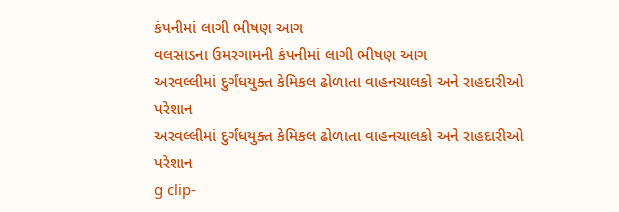કંપનીમાં લાગી ભીષણ આગ
વલસાડના ઉમરગામની કંપનીમાં લાગી ભીષણ આગ
અરવલ્લીમાં દુર્ગંધયુક્ત કેમિકલ ઢોળાતા વાહનચાલકો અને રાહદારીઓ પરેશાન
અરવલ્લીમાં દુર્ગંધયુક્ત કેમિકલ ઢોળાતા વાહનચાલકો અને રાહદારીઓ પરેશાન
g clip-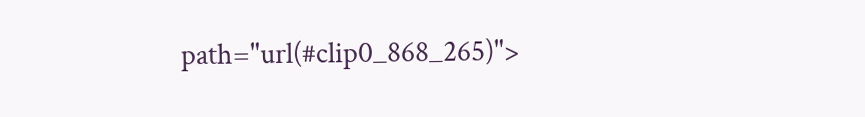path="url(#clip0_868_265)">